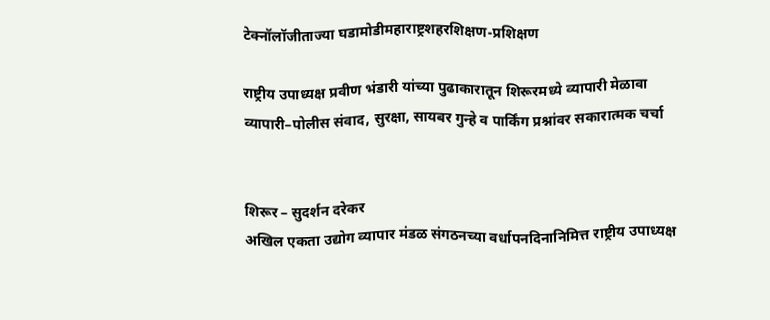टेक्नॉलॉजीताज्या घडामोडीमहाराष्ट्रशहरशिक्षण-प्रशिक्षण

राष्ट्रीय उपाध्यक्ष प्रवीण भंडारी यांच्या पुढाकारातून शिरूरमध्ये व्यापारी मेळावा व्यापारी–पोलीस संवाद, सुरक्षा, सायबर गुन्हे व पार्किंग प्रश्नांवर सकारात्मक चर्चा


शिरूर – सुदर्शन दरेकर
अखिल एकता उद्योग व्यापार मंडळ संगठनच्या वर्धापनदिनानिमित्त राष्ट्रीय उपाध्यक्ष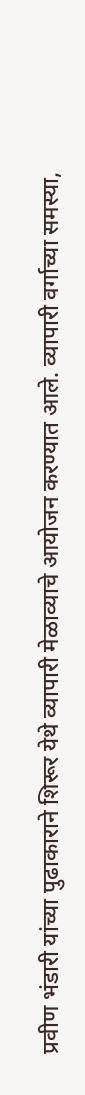प्रवीण भंडारी यांच्या पुढाकाराने शिरूर येथे व्यापारी मेळाव्याचे आयोजन करण्यात आले. व्यापारी वर्गाच्या समस्या,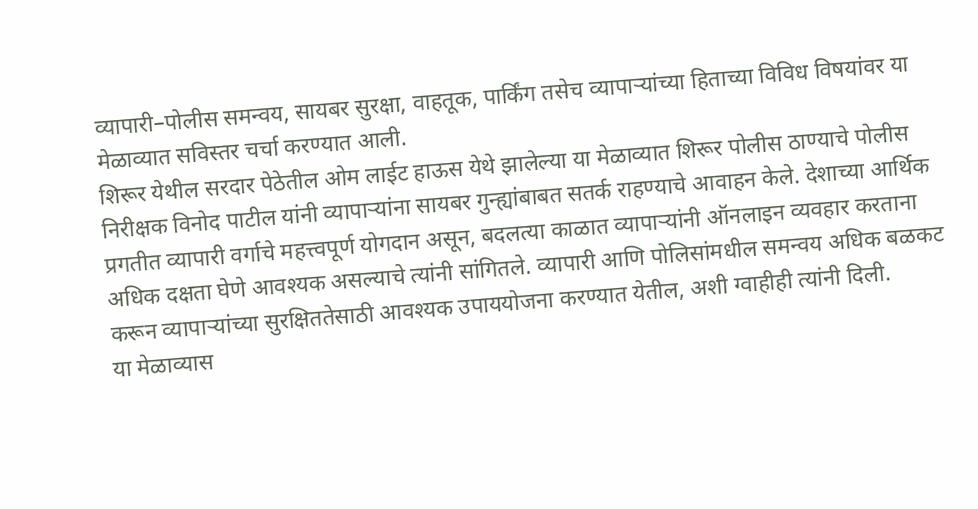व्यापारी–पोलीस समन्वय, सायबर सुरक्षा, वाहतूक, पार्किंग तसेच व्यापाऱ्यांच्या हिताच्या विविध विषयांवर या मेळाव्यात सविस्तर चर्चा करण्यात आली.
शिरूर येथील सरदार पेठेतील ओम लाईट हाऊस येथे झालेल्या या मेळाव्यात शिरूर पोलीस ठाण्याचे पोलीस निरीक्षक विनोद पाटील यांनी व्यापाऱ्यांना सायबर गुन्ह्यांबाबत सतर्क राहण्याचे आवाहन केले. देशाच्या आर्थिक प्रगतीत व्यापारी वर्गाचे महत्त्वपूर्ण योगदान असून, बदलत्या काळात व्यापाऱ्यांनी ऑनलाइन व्यवहार करताना अधिक दक्षता घेणे आवश्यक असल्याचे त्यांनी सांगितले. व्यापारी आणि पोलिसांमधील समन्वय अधिक बळकट करून व्यापाऱ्यांच्या सुरक्षिततेसाठी आवश्यक उपाययोजना करण्यात येतील, अशी ग्वाहीही त्यांनी दिली.
या मेळाव्यास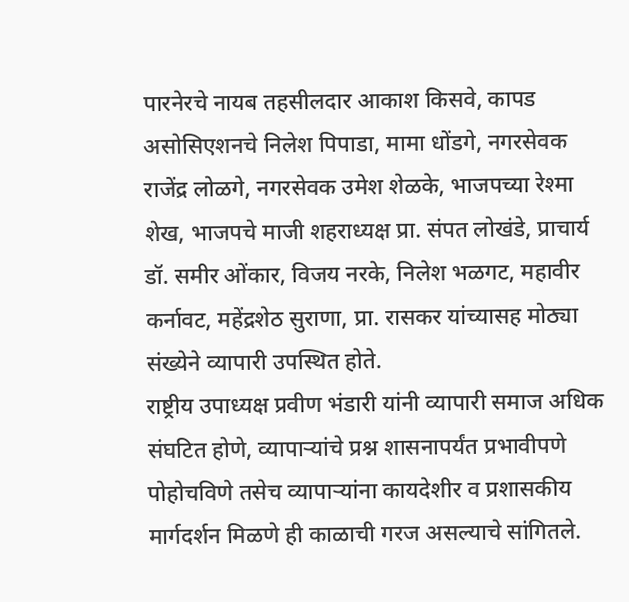पारनेरचे नायब तहसीलदार आकाश किसवे, कापड असोसिएशनचे निलेश पिपाडा, मामा धोंडगे, नगरसेवक राजेंद्र लोळगे, नगरसेवक उमेश शेळके, भाजपच्या रेश्मा शेख, भाजपचे माजी शहराध्यक्ष प्रा. संपत लोखंडे, प्राचार्य डॉ. समीर ओंकार, विजय नरके, निलेश भळगट, महावीर कर्नावट, महेंद्रशेठ सुराणा, प्रा. रासकर यांच्यासह मोठ्या संख्येने व्यापारी उपस्थित होते.
राष्ट्रीय उपाध्यक्ष प्रवीण भंडारी यांनी व्यापारी समाज अधिक संघटित होणे, व्यापाऱ्यांचे प्रश्न शासनापर्यंत प्रभावीपणे पोहोचविणे तसेच व्यापाऱ्यांना कायदेशीर व प्रशासकीय मार्गदर्शन मिळणे ही काळाची गरज असल्याचे सांगितले.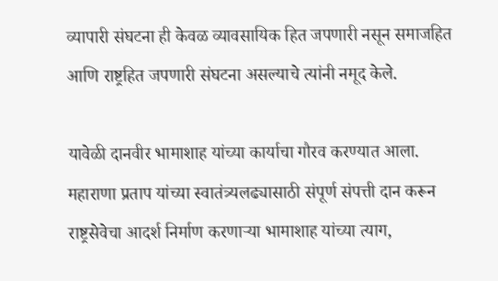व्यापारी संघटना ही केवळ व्यावसायिक हित जपणारी नसून समाजहित आणि राष्ट्रहित जपणारी संघटना असल्याचे त्यांनी नमूद केले.

यावेळी दानवीर भामाशाह यांच्या कार्याचा गौरव करण्यात आला. महाराणा प्रताप यांच्या स्वातंत्र्यलढ्यासाठी संपूर्ण संपत्ती दान करून राष्ट्रसेवेचा आदर्श निर्माण करणाऱ्या भामाशाह यांच्या त्याग,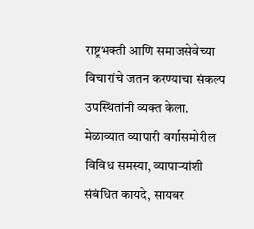राष्ट्रभक्ती आणि समाजसेवेच्या विचारांचे जतन करण्याचा संकल्प उपस्थितांनी व्यक्त केला.
मेळाव्यात व्यापारी वर्गासमोरील विविध समस्या, व्यापाऱ्यांशी संबंधित कायदे, सायबर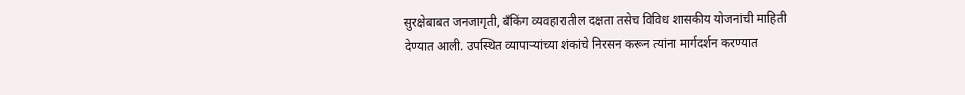सुरक्षेबाबत जनजागृती, बँकिंग व्यवहारातील दक्षता तसेच विविध शासकीय योजनांची माहिती देण्यात आली. उपस्थित व्यापाऱ्यांच्या शंकांचे निरसन करून त्यांना मार्गदर्शन करण्यात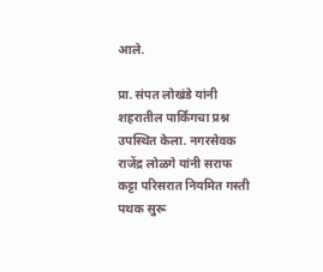आले.

प्रा. संपत लोखंडे यांनी शहरातील पार्किंगचा प्रश्न उपस्थित केला. नगरसेवक राजेंद्र लोळगे यांनी सराफ कट्टा परिसरात नियमित गस्ती पथक सुरू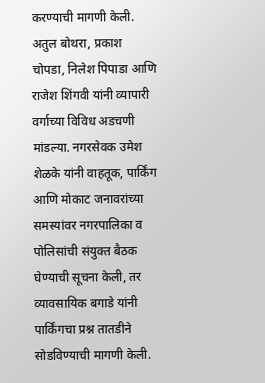करण्याची मागणी केली. अतुल बोथरा, प्रकाश चोपडा, निलेश पिपाडा आणि राजेश शिंगवी यांनी व्यापारी वर्गाच्या विविध अडचणी मांडल्या. नगरसेवक उमेश शेळके यांनी वाहतूक, पार्किंग आणि मोकाट जनावरांच्या समस्यांवर नगरपालिका व पोलिसांची संयुक्त बैठक घेण्याची सूचना केली, तर व्यावसायिक बगाडे यांनी पार्किंगचा प्रश्न तातडीने सोडविण्याची मागणी केली.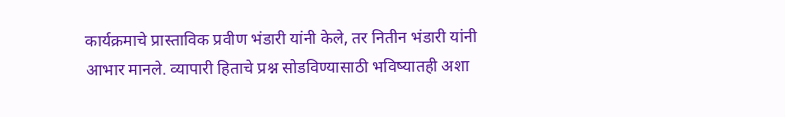कार्यक्रमाचे प्रास्ताविक प्रवीण भंडारी यांनी केले, तर नितीन भंडारी यांनी आभार मानले. व्यापारी हिताचे प्रश्न सोडविण्यासाठी भविष्यातही अशा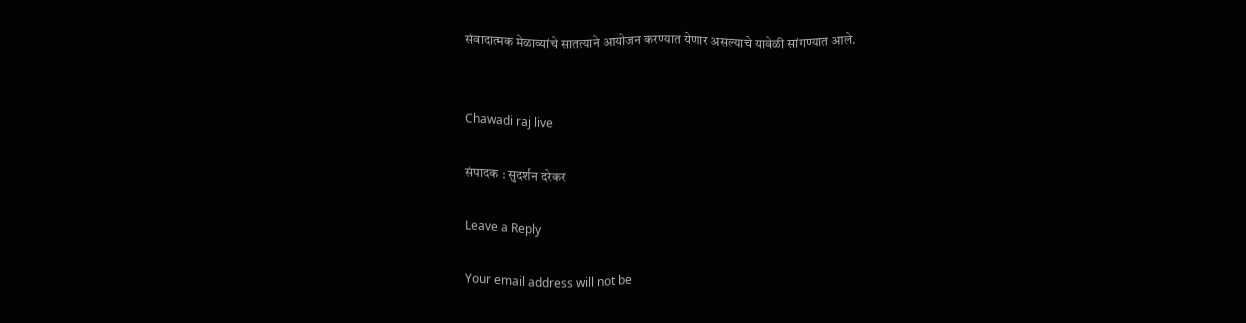संवादात्मक मेळाव्यांचे सातत्याने आयोजन करण्यात येणार असल्याचे यावेळी सांगण्यात आले.


Chawadi raj live

संपादक : सुदर्शन दरेकर

Leave a Reply

Your email address will not be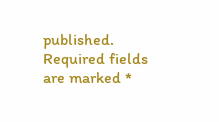published. Required fields are marked *